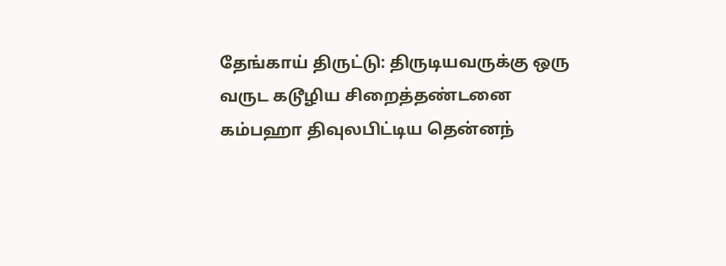தேங்காய் திருட்டு: திருடியவருக்கு ஒரு வருட கடூழிய சிறைத்தண்டனை
கம்பஹா திவுலபிட்டிய தென்னந்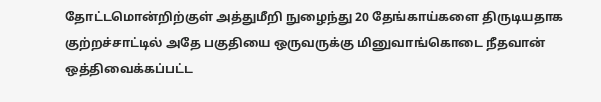தோட்டமொன்றிற்குள் அத்துமீறி நுழைந்து 20 தேங்காய்களை திருடியதாக குற்றச்சாட்டில் அதே பகுதியை ஒருவருக்கு மினுவாங்கொடை நீதவான் ஒத்திவைக்கப்பட்ட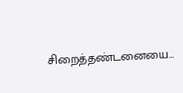சிறைத்தண்டனையை…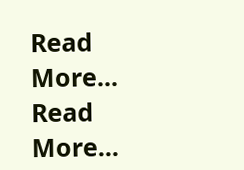Read More...
Read More...